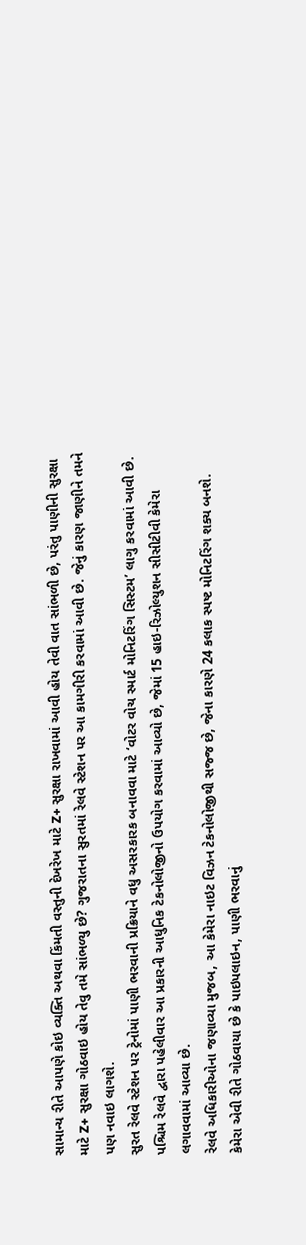સામાન્ય રીતે આપણે કોઇ વ્યક્તિ અથવા કિંમતી વસ્તુની દેખરેખ માટે Z+ સુરક્ષા રાખવામાં આવી હોય તેવી વાત સાંભળી છે, પરંતુ પાણીની સુરક્ષા માટે Z+ સુરક્ષા ગોઠવાઇ હોય તેવુ તમે સાંભળ્યુ છે? ગુજરાતના સુરતમાં રેલવે સ્ટેશન પર આ કામગીરી કરવામાં આવી છે. જેનું કારણ જાણીને તમને પણ નવાઇ લાગશે.
સુરત રેલવે સ્ટેશન પર ટ્રેનોમાં પાણી ભરવાની પ્રક્રિયાને વધુ અસરકારક બનાવવા માટે ‘વોટર વોચ સ્માર્ટ મોનિટરિંગ સિસ્ટમ’ લાગુ કરવામાં આવી છે. પશ્ચિમ રેલવે દ્વારા પહેલીવાર આ પ્રકારની આધુનિક ટેકનોલોજીનો ઉપયોગ કરવામાં આવ્યો છે, જેમાં 15 હાઇ-રિઝોલ્યુશન સીસીટીવી કેમેરા લગાવવામાં આવ્યા છે.
રેલવે અધિકારીઓના જણાવ્યા મુજબ, આ કેમેરા નાઇટ વિઝન ટેકનોલોજીથી સજ્જ છે, જેના કારણે 24 કલાક સ્પષ્ટ મોનિટરિંગ શક્ય બનશે. કેમેરા એવી રીતે ગોઠવાયા છે કે પાઇપલાઇન, પાણી ભરવાનું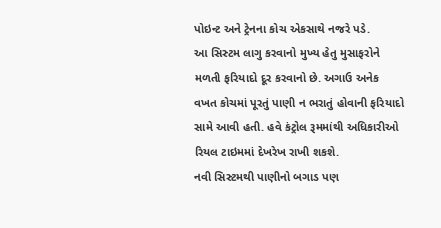પોઇન્ટ અને ટ્રેનના કોચ એકસાથે નજરે પડે.
આ સિસ્ટમ લાગુ કરવાનો મુખ્ય હેતુ મુસાફરોને મળતી ફરિયાદો દૂર કરવાનો છે. અગાઉ અનેક વખત કોચમાં પૂરતું પાણી ન ભરાતું હોવાની ફરિયાદો સામે આવી હતી. હવે કંટ્રોલ રૂમમાંથી અધિકારીઓ રિયલ ટાઇમમાં દેખરેખ રાખી શકશે.
નવી સિસ્ટમથી પાણીનો બગાડ પણ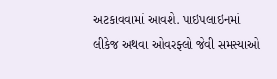અટકાવવામાં આવશે. પાઇપલાઇનમાં લીકેજ અથવા ઓવરફ્લો જેવી સમસ્યાઓ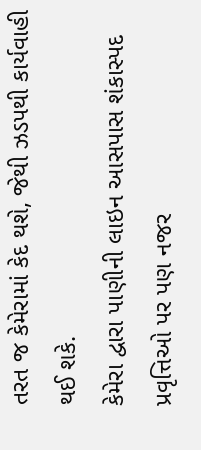તરત જ કેમેરામાં કેદ થશે, જેથી ઝડપથી કાર્યવાહી થઈ શકે.
કેમેરા દ્વારા પાણીની લાઇન આસપાસ શંકાસ્પદ પ્રવૃત્તિઓ પર પણ નજર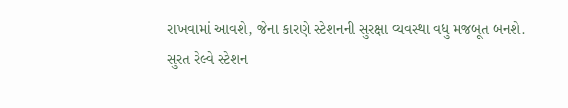રાખવામાં આવશે, જેના કારણે સ્ટેશનની સુરક્ષા વ્યવસ્થા વધુ મજબૂત બનશે.
સુરત રેલ્વે સ્ટેશન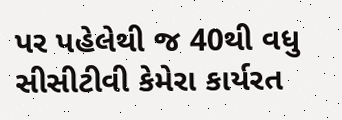પર પહેલેથી જ 40થી વધુ સીસીટીવી કેમેરા કાર્યરત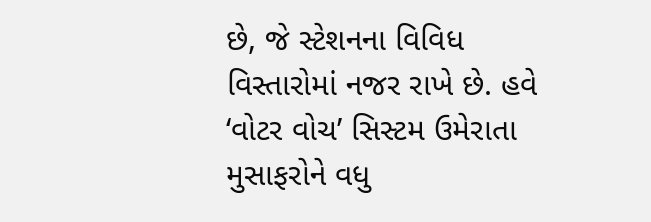છે, જે સ્ટેશનના વિવિધ વિસ્તારોમાં નજર રાખે છે. હવે ‘વોટર વોચ’ સિસ્ટમ ઉમેરાતા મુસાફરોને વધુ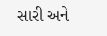સારી અને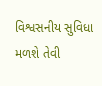વિશ્વસનીય સુવિધા મળશે તેવી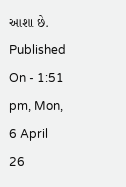આશા છે.
Published On - 1:51 pm, Mon, 6 April 26